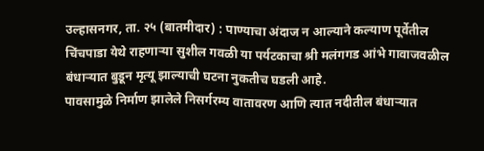उल्हासनगर, ता. २५ (बातमीदार) : पाण्याचा अंदाज न आल्याने कल्याण पूर्वेतील चिंचपाडा येथे राहणाऱ्या सुशील गवळी या पर्यटकाचा श्री मलंगगड आंभे गावाजवळील बंधाऱ्यात बुडून मृत्यू झाल्याची घटना नुकतीच घडली आहे.
पावसामुळे निर्माण झालेले निसर्गरम्य वातावरण आणि त्यात नदीतील बंधाऱ्यात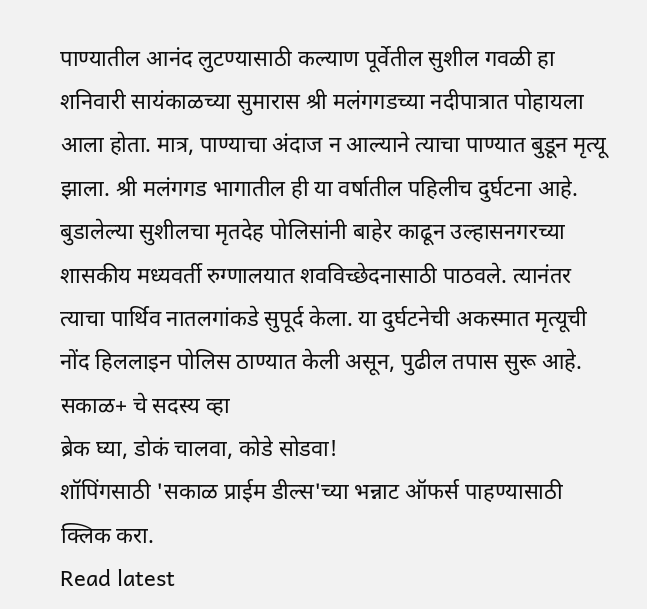पाण्यातील आनंद लुटण्यासाठी कल्याण पूर्वेतील सुशील गवळी हा शनिवारी सायंकाळच्या सुमारास श्री मलंगगडच्या नदीपात्रात पोहायला आला होता. मात्र, पाण्याचा अंदाज न आल्याने त्याचा पाण्यात बुडून मृत्यू झाला. श्री मलंगगड भागातील ही या वर्षातील पहिलीच दुर्घटना आहे. बुडालेल्या सुशीलचा मृतदेह पोलिसांनी बाहेर काढून उल्हासनगरच्या शासकीय मध्यवर्ती रुग्णालयात शवविच्छेदनासाठी पाठवले. त्यानंतर त्याचा पार्थिव नातलगांकडे सुपूर्द केला. या दुर्घटनेची अकस्मात मृत्यूची नोंद हिललाइन पोलिस ठाण्यात केली असून, पुढील तपास सुरू आहे.
सकाळ+ चे सदस्य व्हा
ब्रेक घ्या, डोकं चालवा, कोडे सोडवा!
शॉपिंगसाठी 'सकाळ प्राईम डील्स'च्या भन्नाट ऑफर्स पाहण्यासाठी क्लिक करा.
Read latest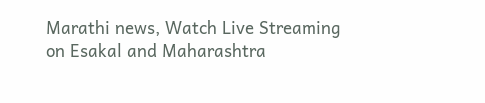Marathi news, Watch Live Streaming on Esakal and Maharashtra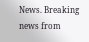News. Breaking news from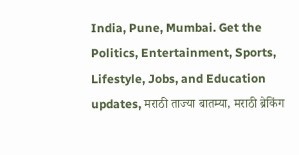India, Pune, Mumbai. Get the Politics, Entertainment, Sports, Lifestyle, Jobs, and Education updates, मराठी ताज्या बातम्या, मराठी ब्रेकिंग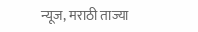न्यूज, मराठी ताज्या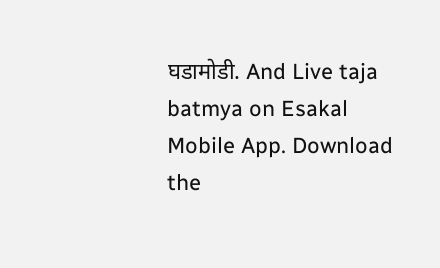घडामोडी. And Live taja batmya on Esakal Mobile App. Download the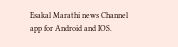Esakal Marathi news Channel app for Android and IOS.